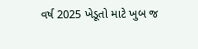વર્ષ 2025 ખેડૂતો માટે ખુબ જ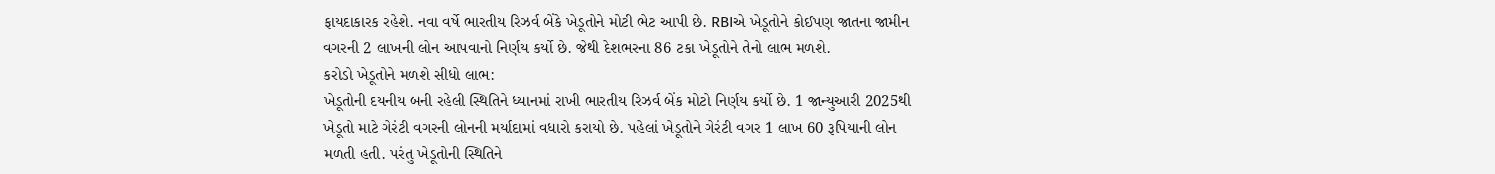ફાયદાકારક રહેશે. નવા વર્ષે ભારતીય રિઝર્વ બેંકે ખેડૂતોને મોટી ભેટ આપી છે. RBIએ ખેડૂતોને કોઈપણ જાતના જામીન વગરની 2 લાખની લોન આપવાનો નિર્ણય કર્યો છે. જેથી દેશભરના 86 ટકા ખેડૂતોને તેનો લાભ મળશે.
કરોડો ખેડૂતોને મળશે સીધો લાભ:
ખેડૂતોની દયનીય બની રહેલી સ્થિતિને ધ્યાનમાં રાખી ભારતીય રિઝર્વ બેંક મોટો નિર્ણય કર્યો છે. 1 જાન્યુઆરી 2025થી ખેડૂતો માટે ગેરંટી વગરની લોનની મર્યાદામાં વધારો કરાયો છે. પહેલાં ખેડૂતોને ગેરંટી વગર 1 લાખ 60 રૂપિયાની લોન મળતી હતી. પરંતુ ખેડૂતોની સ્થિતિને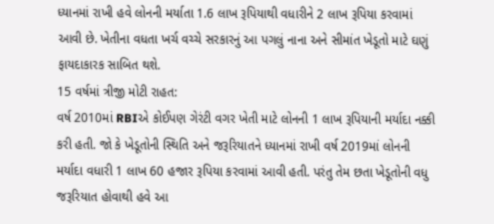ધ્યાનમાં રાખી હવે લોનની મર્યાતા 1.6 લાખ રૂપિયાથી વધારીને 2 લાખ રૂપિયા કરવામાં આવી છે. ખેતીના વધતા ખર્ચ વચ્ચે સરકારનું આ પગલું નાના અને સીમાંત ખેડૂતો માટે ઘણું ફાયદાકારક સાબિત થશે.
15 વર્ષમાં ત્રીજી મોટી રાહત:
વર્ષ 2010માં RBIએ કોઈપણ ગેરંટી વગર ખેતી માટે લોનની 1 લાખ રૂપિયાની મર્યાદા નક્કી કરી હતી. જો કે ખેડૂતોની સ્થિતિ અને જરૂરિયાતને ધ્યાનમાં રાખી વર્ષ 2019માં લોનની મર્યાદા વધારી 1 લાખ 60 હજાર રૂપિયા કરવામાં આવી હતી. પરંતુ તેમ છતા ખેડૂતોની વધુ જરૂરિયાત હોવાથી હવે આ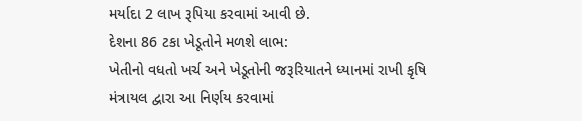મર્યાદા 2 લાખ રૂપિયા કરવામાં આવી છે.
દેશના 86 ટકા ખેડૂતોને મળશે લાભ:
ખેતીનો વધતો ખર્ચ અને ખેડૂતોની જરૂરિયાતને ધ્યાનમાં રાખી કૃષિ મંત્રાયલ દ્વારા આ નિર્ણય કરવામાં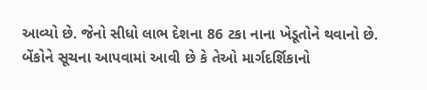આવ્યો છે. જેનો સીધો લાભ દેશના 86 ટકા નાના ખેડૂતોને થવાનો છે. બેંકોને સૂચના આપવામાં આવી છે કે તેઓ માર્ગદર્શિકાનો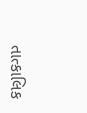તાત્કાલિક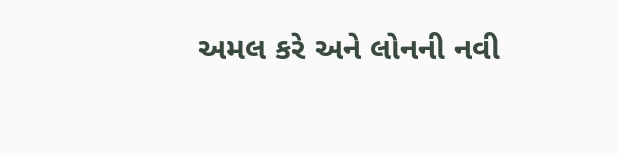અમલ કરે અને લોનની નવી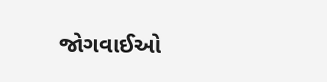જોગવાઈઓ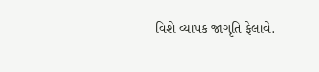વિશે વ્યાપક જાગૃતિ ફેલાવે.